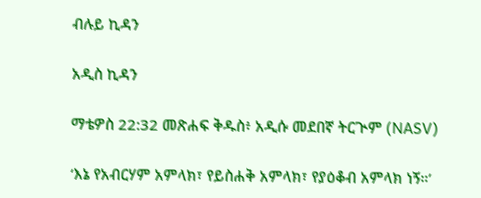ብሉይ ኪዳን

አዲስ ኪዳን

ማቴዎስ 22:32 መጽሐፍ ቅዱስ፥ አዲሱ መደበኛ ትርጒም (NASV)

‘እኔ የአብርሃም አምላክ፣ የይስሐቅ አምላክ፣ የያዕቆብ አምላክ ነኝ።’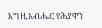እግዚአብሔር የሕያዋን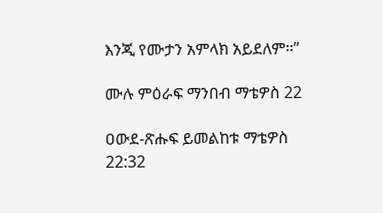እንጂ የሙታን አምላክ አይደለም።”

ሙሉ ምዕራፍ ማንበብ ማቴዎስ 22

ዐውደ-ጽሑፍ ይመልከቱ ማቴዎስ 22:32